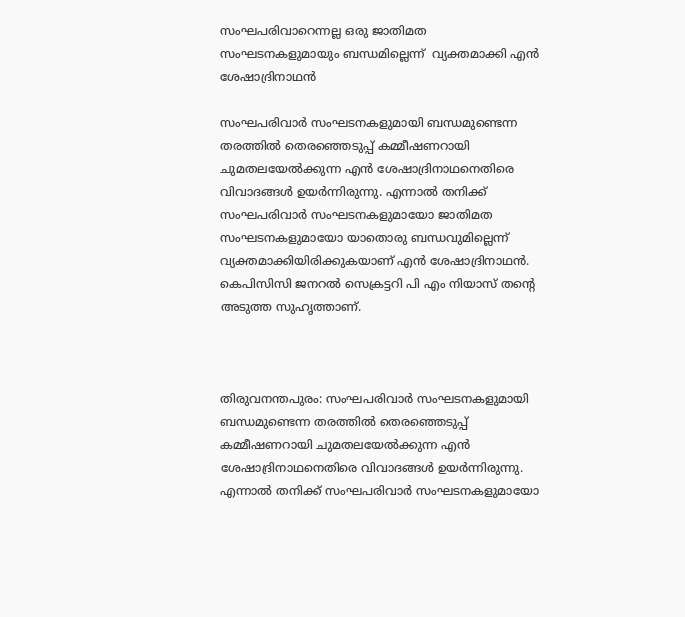സംഘപരിവാറെന്നല്ല ഒരു ജാതിമത സംഘടനകളുമായും ബന്ധമില്ലെന്ന്  വ്യക്തമാക്കി എന്‍ ശേഷാദ്രിനാഥന്‍

സംഘപരിവാര്‍ സംഘടനകളുമായി ബന്ധമുണ്ടെന്ന തരത്തിൽ തെരഞ്ഞെടുപ്പ് കമ്മീഷണറായി ചുമതലയേല്‍ക്കുന്ന എന്‍ ശേഷാദ്രിനാഥനെതിരെ വിവാദങ്ങൾ ഉയർന്നിരുന്നു. എന്നാൽ തനിക്ക് സംഘപരിവാര്‍ സംഘടനകളുമായോ ജാതിമത സംഘടനകളുമായോ യാതൊരു ബന്ധവുമില്ലെന്ന് വ്യക്തമാക്കിയിരിക്കുകയാണ് എന്‍ ശേഷാദ്രിനാഥന്‍. കെപിസിസി ജനറല്‍ സെക്രട്ടറി പി എം നിയാസ് തന്റെ അടുത്ത സുഹൃത്താണ്.



തിരുവനന്തപുരം: സംഘപരിവാര്‍ സംഘടനകളുമായി ബന്ധമുണ്ടെന്ന തരത്തിൽ തെരഞ്ഞെടുപ്പ് കമ്മീഷണറായി ചുമതലയേല്‍ക്കുന്ന എന്‍ ശേഷാദ്രിനാഥനെതിരെ വിവാദങ്ങൾ ഉയർന്നിരുന്നു. എന്നാൽ തനിക്ക് സംഘപരിവാര്‍ സംഘടനകളുമായോ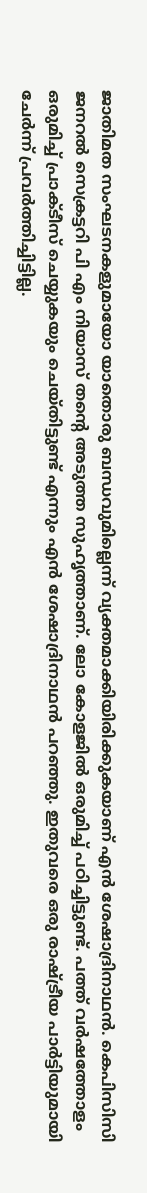ജാതിമത സംഘടനകളുമായോ യാതൊരു ബന്ധവുമില്ലെന്ന് വ്യക്തമാക്കിയിരിക്കുകയാണ് എന്‍ ശേഷാദ്രിനാഥന്‍. കെപിസിസി ജനറല്‍ സെക്രട്ടറി പി എം നിയാസ് തന്റെ അടുത്ത സുഹൃത്താണ്. ലോ കോളജില്‍ ഒരുമിച്ച് പഠിച്ചിട്ടുണ്ട്. പത്ത് വര്‍ഷത്തോളം ഒരുമിച്ച് പ്രാക്ടീസ് ചെയ്യുകയും ചെയ്തിട്ടുണ്ട് എന്നും എന്‍ ശേഷാദ്രിനാഥന്‍ പറഞ്ഞു. ഇതുവരെ ഒരു രാഷ്ട്രീയ പാര്‍ട്ടിയുമായി ചേര്‍ന്ന് പ്രവര്‍ത്തിച്ചിട്ടില്ല.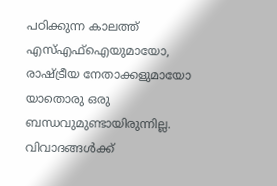പഠിക്കുന്ന കാലത്ത് എസ്എഫ്‌ഐയുമായോ, രാഷ്ട്രീയ നേതാക്കളുമായോ യാതൊരു ഒരു ബന്ധവുമുണ്ടായിരുന്നില്ല. വിവാദങ്ങള്‍ക്ക്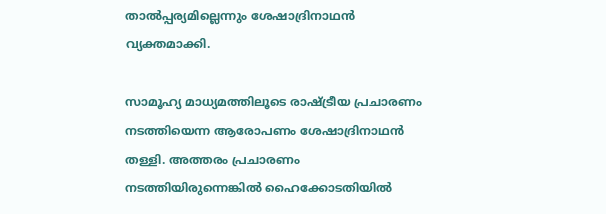താല്‍പ്പര്യമില്ലെന്നും ശേഷാദ്രിനാഥന്‍ വ്യക്തമാക്കി.

സാമൂഹ്യ മാധ്യമത്തിലൂടെ രാഷ്ട്രീയ പ്രചാരണം നടത്തിയെന്ന ആരോപണം ശേഷാദ്രിനാഥന്‍ തള്ളി. അത്തരം പ്രചാരണം നടത്തിയിരുന്നെങ്കില്‍ ഹൈക്കോടതിയില്‍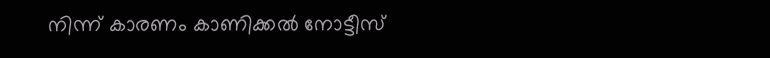നിന്ന് കാരണം കാണിക്കല്‍ നോട്ടീസ്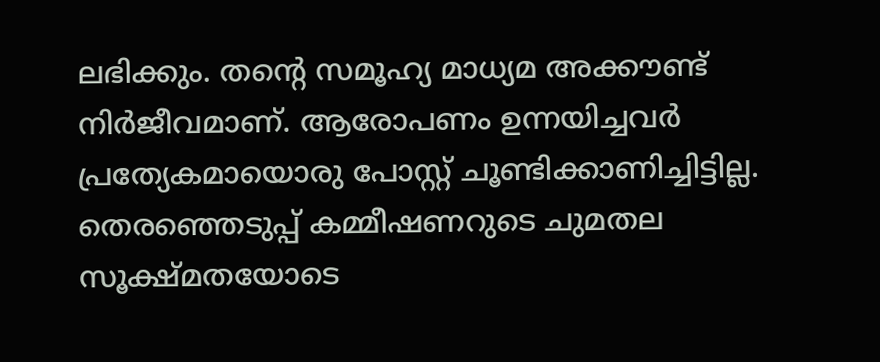ലഭിക്കും. തന്റെ സമൂഹ്യ മാധ്യമ അക്കൗണ്ട് നിര്‍ജീവമാണ്. ആരോപണം ഉന്നയിച്ചവര്‍ പ്രത്യേകമായൊരു പോസ്റ്റ് ചൂണ്ടിക്കാണിച്ചിട്ടില്ല. തെരഞ്ഞെടുപ്പ് കമ്മീഷണറുടെ ചുമതല സൂക്ഷ്മതയോടെ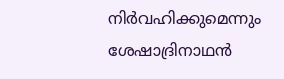നിര്‍വഹിക്കുമെന്നും ശേഷാദ്രിനാഥന്‍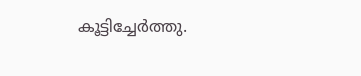കൂട്ടിച്ചേര്‍ത്തു.